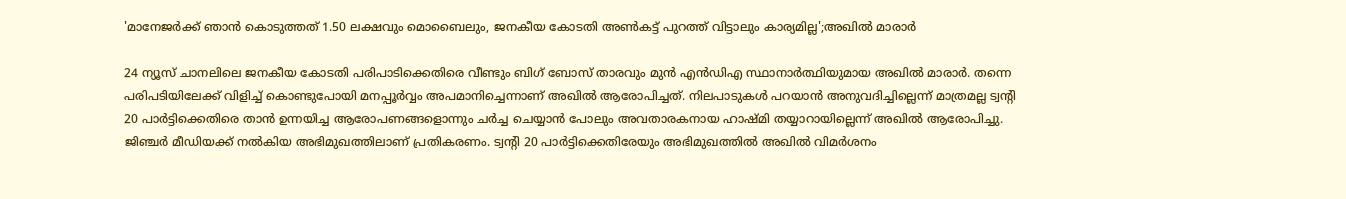'മാനേജർക്ക് ഞാൻ കൊടുത്തത് 1.50 ലക്ഷവും മൊബൈലും, ജനകീയ കോടതി അണ്‍കട്ട് പുറത്ത് വിട്ടാലും കാര്യമില്ല';അഖിൽ മാരാർ

24 ന്യൂസ് ചാനലിലെ ജനകീയ കോടതി പരിപാടിക്കെതിരെ വീണ്ടും ബിഗ് ബോസ് താരവും മുൻ എൻഡിഎ സ്ഥാനാർത്ഥിയുമായ അഖിൽ മാരാർ. തന്നെ പരിപടിയിലേക്ക് വിളിച്ച് കൊണ്ടുപോയി മനപ്പൂർവ്വം അപമാനിച്ചെന്നാണ് അഖിൽ ആരോപിച്ചത്. നിലപാടുകൾ പറയാൻ അനുവദിച്ചില്ലെന്ന് മാത്രമല്ല ട്വൻ്റി 20 പാർട്ടിക്കെതിരെ താൻ ഉന്നയിച്ച ആരോപണങ്ങളൊന്നും ചർച്ച ചെയ്യാൻ പോലും അവതാരകനായ ഹാഷ്മി തയ്യാറായില്ലെന്ന് അഖിൽ ആരോപിച്ചു. ജിഞ്ചർ മീഡിയക്ക് നൽകിയ അഭിമുഖത്തിലാണ് പ്രതികരണം. ട്വൻ്റി 20 പാർട്ടിക്കെതിരേയും അഭിമുഖത്തിൽ അഖിൽ വിമർശനം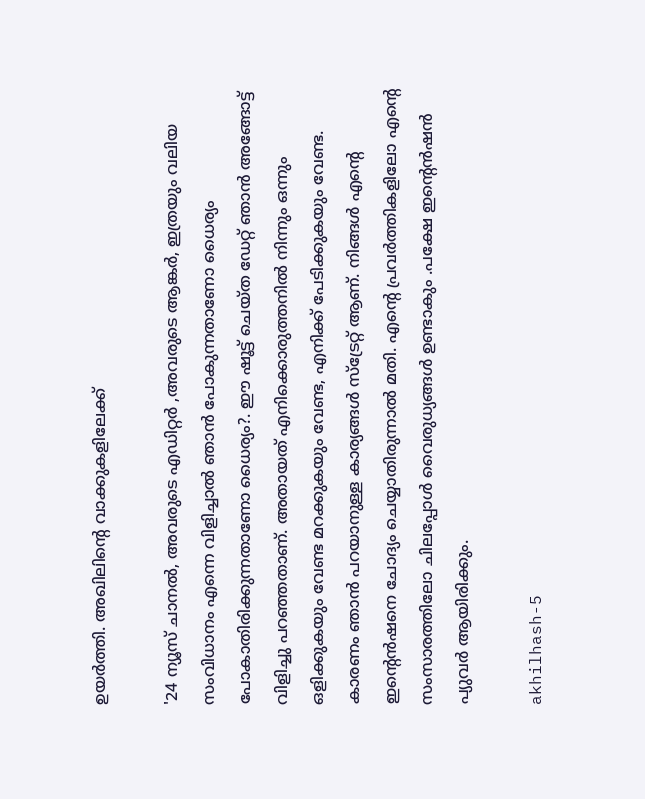ഉയർത്തി. അഖിലിൻ്റെ വാക്കുകളിലേക്ക്

'24 ന്യൂസ് ചാനൽ, അവരുടെ എഡിറ്റർ ,അവരുടെ ആങ്കർ, ഇത്രയും വലിയ സംവിധാനം എന്നെ വിളിച്ചാൽ ഞാൻ പോകുന്നതാണോ ധൈര്യം പോകാതിരിക്കുന്നതാണോ ധൈര്യം?. ഈ ഷൂട്ട് ചെയ്ത ഡേറ്റ് ഞാൻ അങ്ങോട്ട് വിളിച്ചു പറഞ്ഞതാണ്. അതായത് എനിക്കൊരുത്തനിൽ നിന്നും ഒന്നും ഒളിക്കുകയും വേണ്ട മറക്കുകയും വേണ്ട, എനിക്ക് പേടിക്കുകയും വേണ്ട. കാരണം ഞാൻ പറയാനുള്ള കാര്യങ്ങൾ സ്ട്രേറ്റ് ആണ്. നിങ്ങൾ എന്റെ ഇന്റെൻഷനെ ചോദ്യം ചെയ്യാതിരുന്നാൽ മതി. എന്റെ പ്രവർത്തികളിലോ എന്റെ സംസാരത്തിലോ ചിലപ്പോൾ വൈരുധ്യങ്ങൾ ഉണ്ടാകും .പക്ഷേ ഇന്റെൻഷൻ പ്യുവർ ആയിരിക്കും.

akhilhash-5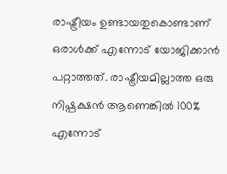രാഷ്ട്രീയം ഉണ്ടായതുകൊണ്ടാണ് ഒരാൾക്ക് എന്നോട് യോജിക്കാൻ പറ്റാത്തത്. രാഷ്ട്രീയമില്ലാത്ത ഒരു നിഷ്പക്ഷൻ ആണെങ്കിൽ 100% എന്നോട്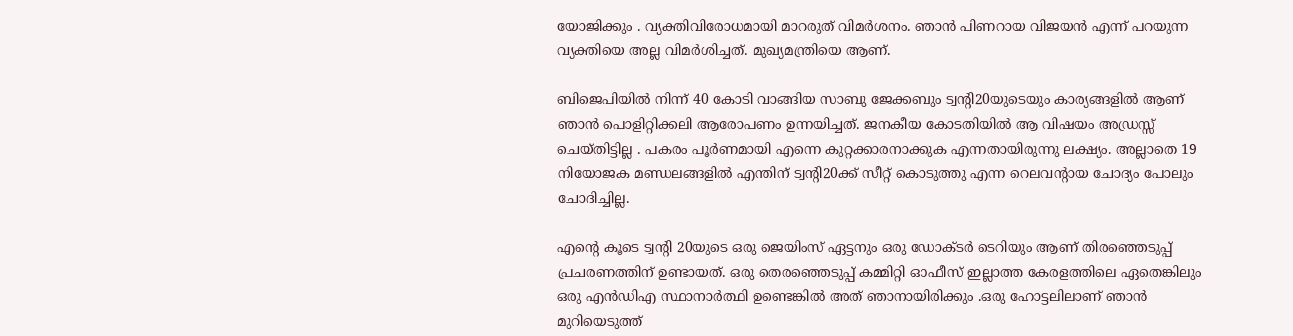യോജിക്കും . വ്യക്തിവിരോധമായി മാറരുത് വിമർശനം. ഞാൻ പിണറായ വിജയൻ എന്ന് പറയുന്ന വ്യക്തിയെ അല്ല വിമർശിച്ചത്. മുഖ്യമന്ത്രിയെ ആണ്.

ബിജെപിയിൽ നിന്ന് 40 കോടി വാങ്ങിയ സാബു ജേക്കബും ട്വൻ്റി20യുടെയും കാര്യങ്ങളിൽ ആണ് ഞാൻ പൊളിറ്റിക്കലി ആരോപണം ഉന്നയിച്ചത്. ജനകീയ കോടതിയിൽ ആ വിഷയം അഡ്രസ്സ് ചെയ്തിട്ടില്ല . പകരം പൂർണമായി എന്നെ കുറ്റക്കാരനാക്കുക എന്നതായിരുന്നു ലക്ഷ്യം. അല്ലാതെ 19 നിയോജക മണ്ഡലങ്ങളിൽ എന്തിന് ട്വൻ്റി20ക്ക് സീറ്റ് കൊടുത്തു എന്ന റെലവൻ്റായ ചോദ്യം പോലും ചോദിച്ചില്ല.

എൻ്റെ കൂടെ ട്വൻ്റി 20യുടെ ഒരു ജെയിംസ് ഏട്ടനും ഒരു ഡോക്ടർ ടെറിയും ആണ് തിരഞ്ഞെടുപ്പ് പ്രചരണത്തിന് ഉണ്ടായത്. ഒരു തെരഞ്ഞെടുപ്പ് കമ്മിറ്റി ഓഫീസ് ഇല്ലാത്ത കേരളത്തിലെ ഏതെങ്കിലും ഒരു എൻഡിഎ സ്ഥാനാർത്ഥി ഉണ്ടെങ്കിൽ അത് ഞാനായിരിക്കും .ഒരു ഹോട്ടലിലാണ് ഞാൻ മുറിയെടുത്ത്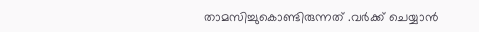താമസിച്ചുകൊണ്ടിരുന്നത് .വർക്ക് ചെയ്യാൻ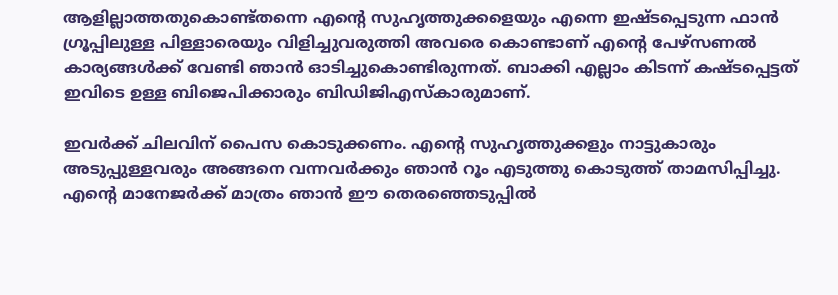ആളില്ലാത്തതുകൊണ്ട്തന്നെ എന്റെ സുഹൃത്തുക്കളെയും എന്നെ ഇഷ്ടപ്പെടുന്ന ഫാൻ ഗ്രൂപ്പിലുള്ള പിള്ളാരെയും വിളിച്ചുവരുത്തി അവരെ കൊണ്ടാണ് എന്റെ പേഴ്സണൽ കാര്യങ്ങൾക്ക് വേണ്ടി ഞാൻ ഓടിച്ചുകൊണ്ടിരുന്നത്. ബാക്കി എല്ലാം കിടന്ന് കഷ്ടപ്പെട്ടത് ഇവിടെ ഉള്ള ബിജെപിക്കാരും ബിഡിജിഎസ്കാരുമാണ്.

ഇവർക്ക് ചിലവിന് പൈസ കൊടുക്കണം. എന്റെ സുഹൃത്തുക്കളും നാട്ടുകാരും അടുപ്പുള്ളവരും അങ്ങനെ വന്നവർക്കും ഞാൻ റൂം എടുത്തു കൊടുത്ത് താമസിപ്പിച്ചു. എന്റെ മാനേജർക്ക് മാത്രം ഞാൻ ഈ തെരഞ്ഞെടുപ്പിൽ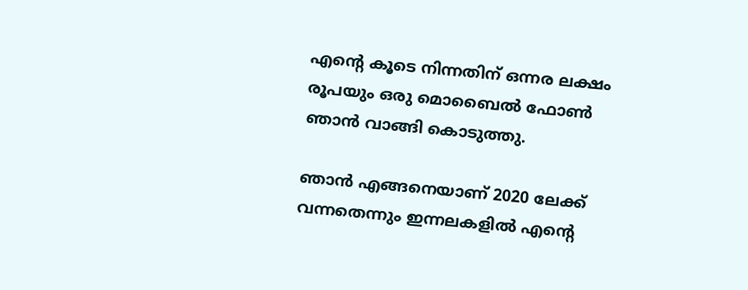എന്റെ കൂടെ നിന്നതിന് ഒന്നര ലക്ഷം രൂപയും ഒരു മൊബൈൽ ഫോൺ ഞാൻ വാങ്ങി കൊടുത്തു.

ഞാൻ എങ്ങനെയാണ് 2020 ലേക്ക് വന്നതെന്നും ഇന്നലകളിൽ എന്റെ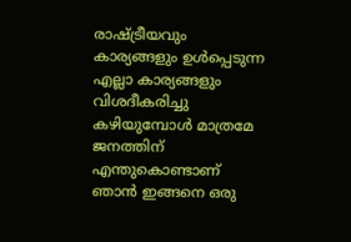രാഷ്ട്രീയവും കാര്യങ്ങളും ഉൾപ്പെടുന്ന എല്ലാ കാര്യങ്ങളും വിശദീകരിച്ചു കഴിയുമ്പോൾ മാത്രമേ ജനത്തിന് എന്തുകൊണ്ടാണ് ഞാൻ ഇങ്ങനെ ഒരു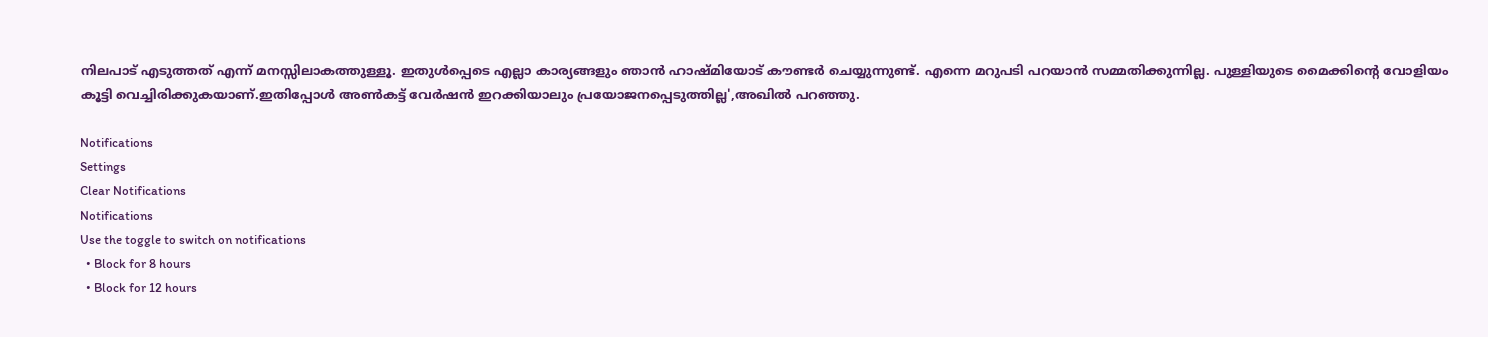നിലപാട് എടുത്തത് എന്ന് മനസ്സിലാകത്തുള്ളൂ. ഇതുൾപ്പെടെ എല്ലാ കാര്യങ്ങളും ഞാൻ ഹാഷ്മിയോട് കൗണ്ടർ ചെയ്യുന്നുണ്ട്. എന്നെ മറുപടി പറയാൻ സമ്മതിക്കുന്നില്ല. പുള്ളിയുടെ മൈക്കിന്റെ വോളിയം കൂട്ടി വെച്ചിരിക്കുകയാണ്.ഇതിപ്പോൾ അൺകട്ട് വേർഷൻ ഇറക്കിയാലും പ്രയോജനപ്പെടുത്തില്ല',അഖിൽ പറഞ്ഞു.

Notifications
Settings
Clear Notifications
Notifications
Use the toggle to switch on notifications
  • Block for 8 hours
  • Block for 12 hours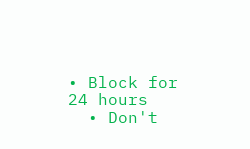• Block for 24 hours
  • Don't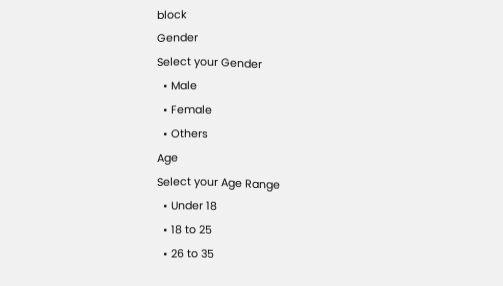block
Gender
Select your Gender
  • Male
  • Female
  • Others
Age
Select your Age Range
  • Under 18
  • 18 to 25
  • 26 to 35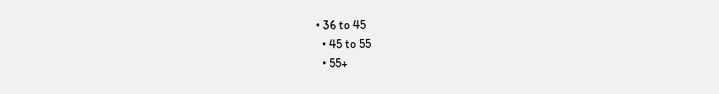• 36 to 45
  • 45 to 55
  • 55+